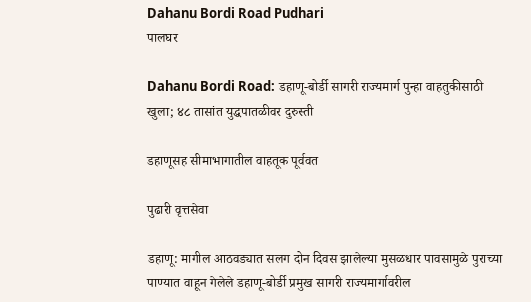Dahanu Bordi Road Pudhari
पालघर

Dahanu Bordi Road: डहाणू-बोर्डी सागरी राज्यमार्ग पुन्हा वाहतुकीसाठी खुला; ४८ तासांत युद्धपातळीवर दुरुस्ती

डहाणूसह सीमाभागातील वाहतूक पूर्ववत

पुढारी वृत्तसेवा

डहाणू: मागील आठवड्यात सलग दोन दिवस झालेल्या मुसळधार पावसामुळे पुराच्या पाण्यात वाहून गेलेले डहाणू-बोर्डी प्रमुख सागरी राज्यमार्गावरील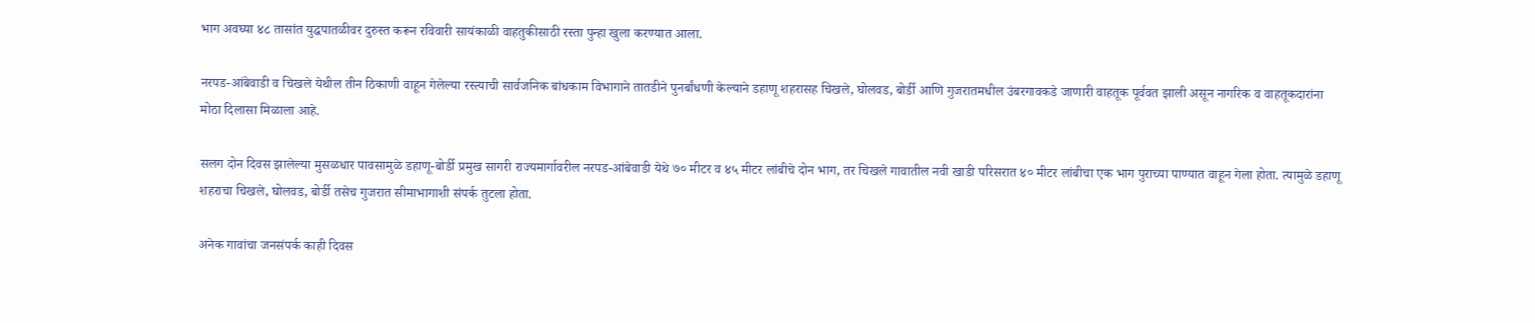भाग अवघ्या ४८ तासांत युद्धपातळीवर दुरुस्त करून रविवारी सायंकाळी वाहतुकीसाठी रस्ता पुन्हा खुला करण्यात आला.

नरपड-आंबेवाडी व चिखले येथील तीन ठिकाणी वाहून गेलेल्या रस्त्याची सार्वजनिक बांधकाम विभागाने तातडीने पुनर्बांधणी केल्याने डहाणू शहरासह चिखले, घोलवड, बोर्डी आणि गुजरातमधील उंबरगावकडे जाणारी वाहतूक पूर्ववत झाली असून नागरिक व वाहतूकदारांना मोठा दिलासा मिळाला आहे.

सलग दोन दिवस झालेल्या मुसळधार पावसामुळे डहाणू-बोर्डी प्रमुख सागरी राज्यमार्गावरील नरपड-आंबेवाडी येथे ७० मीटर व ४५ मीटर लांबीचे दोन भाग, तर चिखले गावातील नवी खाडी परिसरात ४० मीटर लांबीचा एक भाग पुराच्या पाण्यात वाहून गेला होता. त्यामुळे डहाणू शहराचा चिखले, घोलवड, बोर्डी तसेच गुजरात सीमाभागाशी संपर्क तुटला होता.

अनेक गावांचा जनसंपर्क काही दिवस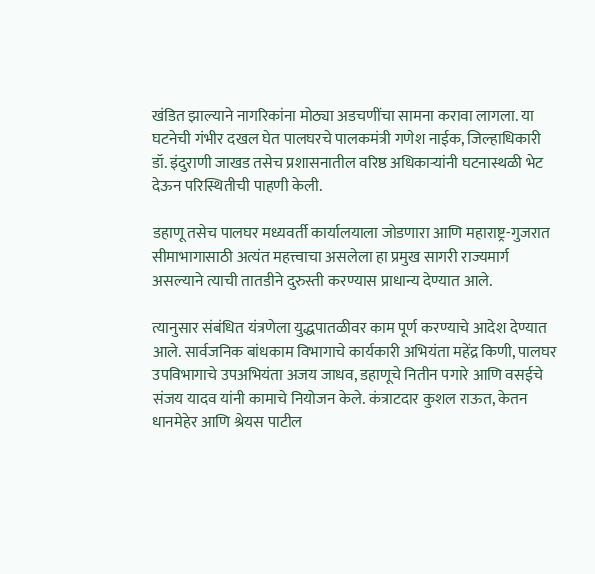खंडित झाल्याने नागरिकांना मोठ्या अडचणींचा सामना करावा लागला. या घटनेची गंभीर दखल घेत पालघरचे पालकमंत्री गणेश नाईक, जिल्हाधिकारी डॉ. इंदुराणी जाखड तसेच प्रशासनातील वरिष्ठ अधिकाऱ्यांनी घटनास्थळी भेट देऊन परिस्थितीची पाहणी केली.

डहाणू तसेच पालघर मध्यवर्ती कार्यालयाला जोडणारा आणि महाराष्ट्र-गुजरात सीमाभागासाठी अत्यंत महत्त्वाचा असलेला हा प्रमुख सागरी राज्यमार्ग असल्याने त्याची तातडीने दुरुस्ती करण्यास प्राधान्य देण्यात आले.

त्यानुसार संबंधित यंत्रणेला युद्धपातळीवर काम पूर्ण करण्याचे आदेश देण्यात आले. सार्वजनिक बांधकाम विभागाचे कार्यकारी अभियंता महेंद्र किणी, पालघर उपविभागाचे उपअभियंता अजय जाधव, डहाणूचे नितीन पगारे आणि वसईचे संजय यादव यांनी कामाचे नियोजन केले. कंत्राटदार कुशल राऊत, केतन धानमेहेर आणि श्रेयस पाटील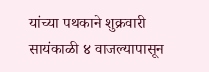यांच्या पथकाने शुक्रवारी सायंकाळी ४ वाजल्यापासून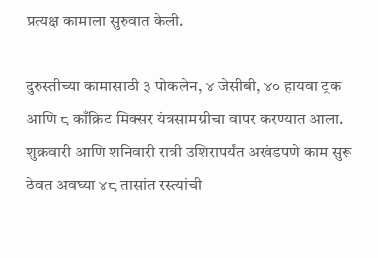प्रत्यक्ष कामाला सुरुवात केली.

दुरुस्तीच्या कामासाठी ३ पोकलेन, ४ जेसीबी, ४० हायवा ट्रक आणि ८ काँक्रिट मिक्सर यंत्रसामग्रीचा वापर करण्यात आला. शुक्रवारी आणि शनिवारी रात्री उशिरापर्यंत अखंडपणे काम सुरू ठेवत अवघ्या ४८ तासांत रस्त्यांची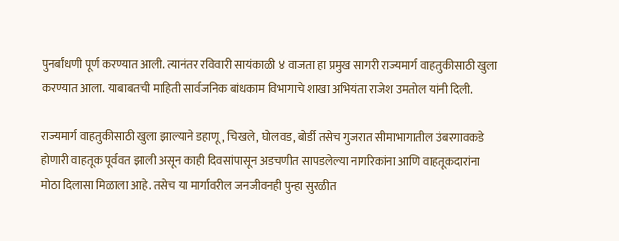पुनर्बांधणी पूर्ण करण्यात आली. त्यानंतर रविवारी सायंकाळी ४ वाजता हा प्रमुख सागरी राज्यमार्ग वाहतुकीसाठी खुला करण्यात आला. याबाबतची माहिती सार्वजनिक बांधकाम विभागाचे शाखा अभियंता राजेश उमतोल यांनी दिली.

राज्यमार्ग वाहतुकीसाठी खुला झाल्याने डहाणू, चिखले, घोलवड, बोर्डी तसेच गुजरात सीमाभागातील उंबरगावकडे होणारी वाहतूक पूर्ववत झाली असून काही दिवसांपासून अडचणीत सापडलेल्या नागरिकांना आणि वाहतूकदारांना मोठा दिलासा मिळाला आहे. तसेच या मार्गावरील जनजीवनही पुन्हा सुरळीत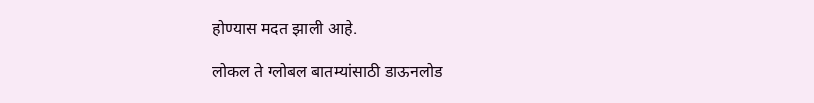होण्यास मदत झाली आहे.

लोकल ते ग्लोबल बातम्यांसाठी डाऊनलोड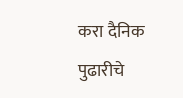करा दैनिक पुढारीचे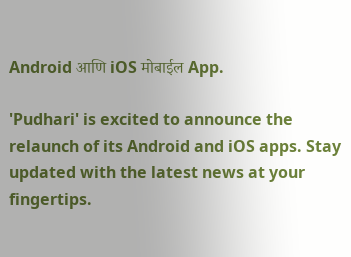Android आणि iOS मोबाईल App.

'Pudhari' is excited to announce the relaunch of its Android and iOS apps. Stay updated with the latest news at your fingertips.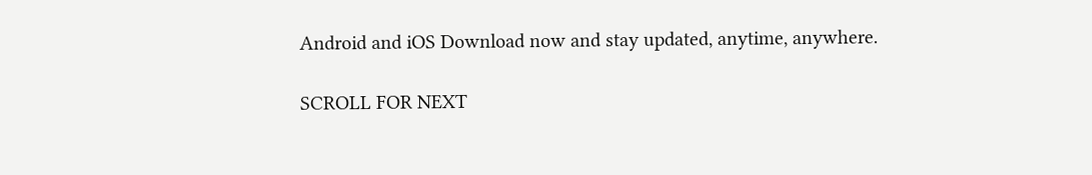Android and iOS Download now and stay updated, anytime, anywhere.

SCROLL FOR NEXT